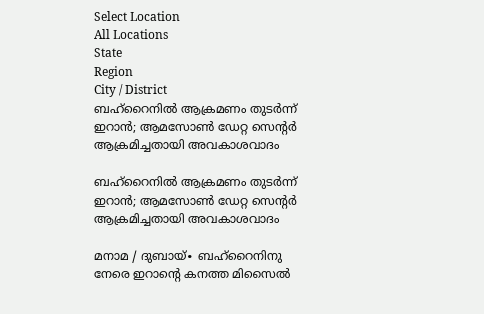Select Location
All Locations
State
Region
City / District
ബഹ്റൈനിൽ ആക്രമണം തുടർന്ന് ഇറാൻ; ആമസോൺ ഡേറ്റ സെന്റർ ആക്രമിച്ചതായി അവകാശവാദം

ബഹ്റൈനിൽ ആക്രമണം തുടർന്ന് ഇറാൻ; ആമസോൺ ഡേറ്റ സെന്റർ ആക്രമിച്ചതായി അവകാശവാദം

മനാമ / ദുബായ്∙ ബഹ്റൈനിനു നേരെ ഇറാന്റെ കനത്ത മിസൈൽ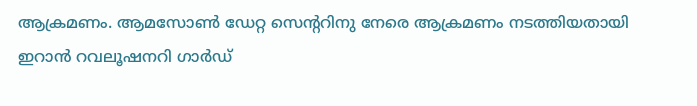ആക്രമണം. ആമസോൺ ഡേറ്റ സെന്ററിനു നേരെ ആക്രമണം നടത്തിയതായി ഇറാൻ റവലൂഷനറി ഗാർഡ്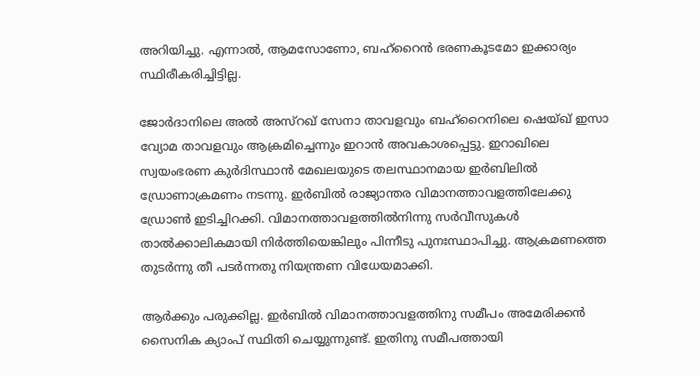അറിയിച്ചു. എന്നാൽ, ആമസോണോ, ബഹ്റൈൻ ഭരണകൂടമോ ഇക്കാര്യം സ്ഥിരീകരിച്ചിട്ടില്ല.

ജോർദാനിലെ അൽ അസ്റഖ് സേനാ താവളവും ബഹ്റൈനിലെ ഷെയ്ഖ് ഇസാ വ്യോമ താവളവും ആക്രമിച്ചെന്നും ഇറാൻ അവകാശപ്പെട്ടു. ഇറാഖിലെ സ്വയംഭരണ കുർദിസ്ഥാൻ മേഖലയുടെ തലസ്ഥാനമായ ഇർബിലിൽ ഡ്രോണാക്രമണം നടന്നു. ഇർബിൽ രാജ്യാന്തര വിമാനത്താവളത്തിലേക്കു ഡ്രോൺ ഇടിച്ചിറക്കി. വിമാനത്താവളത്തിൽനിന്നു സർവീസുകൾ താൽക്കാലികമായി നിർത്തിയെങ്കിലും പിന്നീടു പുനഃസ്ഥാപിച്ചു. ആക്രമണത്തെ തുടർന്നു തീ പടർന്നതു നിയന്ത്രണ വിധേയമാക്കി.

ആർക്കും പരുക്കില്ല. ഇർബിൽ വിമാനത്താവളത്തിനു സമീപം അമേരിക്കൻ സൈനിക ക്യാംപ് സ്ഥിതി ചെയ്യുന്നുണ്ട്. ഇതിനു സമീപത്തായി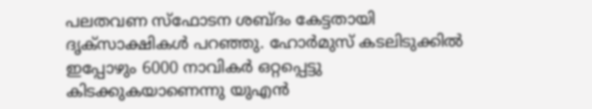പലതവണ സ്ഫോടന ശബ്ദം കേട്ടതായി ദൃക്സാക്ഷികൾ പറഞ്ഞു. ഹോർമുസ് കടലിടുക്കിൽ ഇപ്പോഴും 6000 നാവികർ ഒറ്റപ്പെട്ടു കിടക്കുകയാണെന്നു യുഎൻ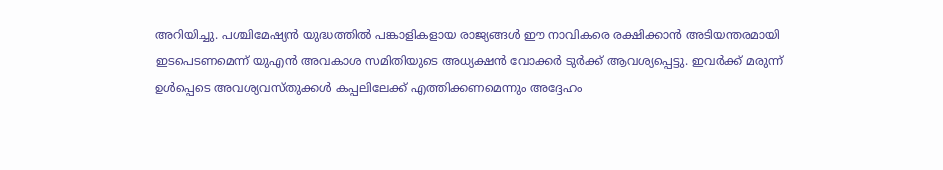അറിയിച്ചു. പശ്ചിമേഷ്യൻ യുദ്ധത്തിൽ പങ്കാളികളായ രാജ്യങ്ങൾ ഈ നാവികരെ രക്ഷിക്കാൻ അടിയന്തരമായി ഇടപെടണമെന്ന് യുഎൻ അവകാശ സമിതിയുടെ അധ്യക്ഷൻ വോക്കർ ടുർക്ക് ആവശ്യപ്പെട്ടു. ഇവർക്ക് മരുന്ന് ഉൾപ്പെടെ അവശ്യവസ്തുക്കൾ കപ്പലിലേക്ക് എത്തിക്കണമെന്നും അദ്ദേഹം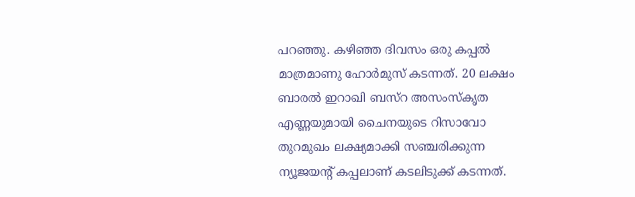പറഞ്ഞു. കഴിഞ്ഞ ദിവസം ഒരു കപ്പൽ മാത്രമാണു ഹോർമുസ് കടന്നത്. 20 ലക്ഷം ബാരൽ ഇറാഖി ബസ്റ അസംസ്കൃത എണ്ണയുമായി ചൈനയുടെ റിസാവോ തുറമുഖം ലക്ഷ്യമാക്കി സഞ്ചരിക്കുന്ന ന്യൂജയന്റ് കപ്പലാണ് കടലിടുക്ക് ക‌ടന്നത്.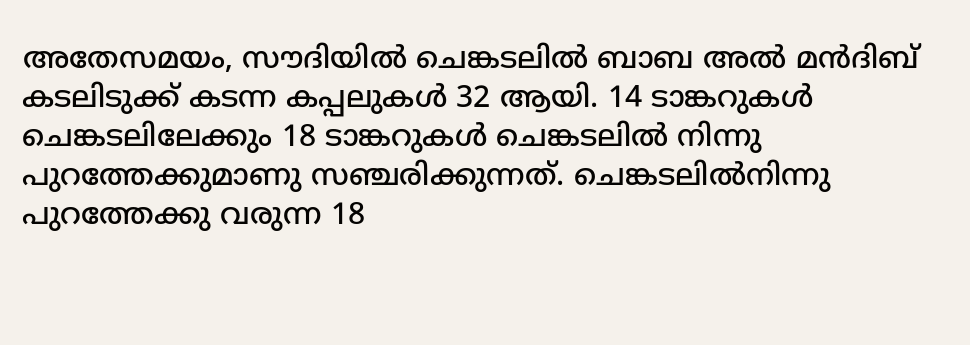അതേസമയം, സൗദിയിൽ ചെങ്കടലിൽ ബാബ അൽ മൻദിബ് കടലിടുക്ക് കടന്ന കപ്പലുകൾ 32 ആയി. 14 ടാങ്കറുകൾ ചെങ്കടലിലേക്കും 18 ടാങ്കറുകൾ ചെങ്കടലിൽ നിന്നു പുറത്തേക്കുമാണു സഞ്ചരിക്കുന്നത്. ചെങ്കടലിൽനിന്നു പുറത്തേക്കു വരുന്ന 18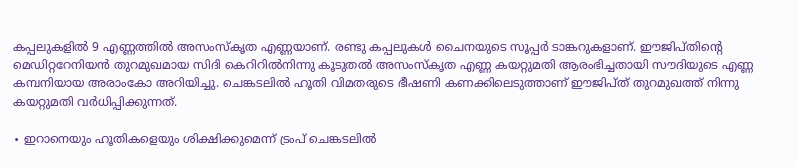കപ്പലുകളിൽ 9 എണ്ണത്തിൽ അസംസ്കൃത എണ്ണയാണ്. രണ്ടു കപ്പലുകൾ ചൈനയുടെ സൂപ്പർ ടാങ്കറുകളാണ്. ഈജിപ്തിന്റെ മെഡിറ്ററേനിയൻ തുറമുഖമായ സിദി കെറിറിൽനിന്നു കൂടുതൽ അസംസ്കൃത എണ്ണ കയറ്റുമതി ആരംഭിച്ചതായി സൗദിയുടെ എണ്ണ കമ്പനിയായ അരാംകോ അറിയിച്ചു. ചെങ്കടലിൽ ഹൂതി വിമതരുടെ ഭീഷണി കണക്കിലെടുത്താണ് ഈജിപ്ത് തുറമുഖത്ത് നിന്നു കയറ്റുമതി വർധിപ്പിക്കുന്നത്.

∙ ഇറാനെയും ഹൂതികളെയും ശിക്ഷിക്കുമെന്ന് ട്രംപ് ചെങ്കടലിൽ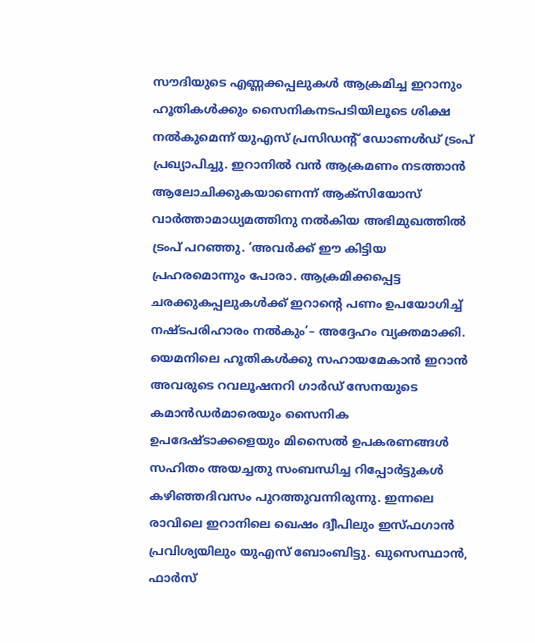സൗദിയുടെ എണ്ണക്കപ്പലുകൾ ആക്രമിച്ച ഇറാനും ഹൂതികൾക്കും സൈനികനടപടിയിലൂടെ ശിക്ഷ നൽകുമെന്ന് യുഎസ് പ്രസിഡന്റ് ഡോണൾഡ് ട്രംപ് പ്രഖ്യാപിച്ചു. ഇറാനിൽ വൻ ആക്രമണം നടത്താൻ ആലോചിക്കുകയാണെന്ന് ആക്സിയോസ് വാർത്താമാധ്യമത്തിനു നൽകിയ അഭിമുഖത്തി‍ൽ ട്രംപ് പറഞ്ഞു. ‘അവർക്ക് ഈ കിട്ടിയ പ്രഹരമൊന്നും പോരാ. ആക്രമിക്കപ്പെട്ട ചരക്കുകപ്പലുകൾക്ക് ഇറാന്റെ പണം ഉപയോഗിച്ച് നഷ്ടപരിഹാരം നൽകും’– അദ്ദേഹം വ്യക്തമാക്കി. യെമനിലെ ഹൂതികൾക്കു സഹായമേകാൻ ഇറാൻ അവരുടെ റവലൂഷനറി ഗാർഡ് സേനയുടെ കമാൻഡർമാരെയും സൈനിക ഉപദേഷ്ടാക്കളെയും മിസൈൽ ഉപകരണങ്ങൾ സഹിതം അയച്ചതു സംബന്ധിച്ച റിപ്പോർട്ടുകൾ കഴിഞ്ഞദിവസം പുറത്തുവന്നിരുന്നു. ഇന്നലെ രാവിലെ ഇറാനിലെ ഖെഷം ദ്വീപിലും ഇസ്ഫഗാൻ പ്രവിശ്യയിലും യുഎസ് ബോംബിട്ടു. ഖുസെസ്ഥാൻ, ഫാർസ്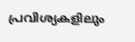പ്രവിശ്യകളിലും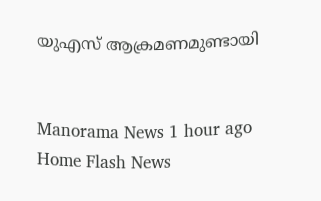യുഎസ് ആക്രമണമുണ്ടായി


Manorama News 1 hour ago
Home Flash News